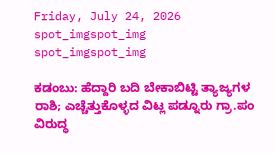Friday, July 24, 2026
spot_imgspot_img
spot_imgspot_img

ಕಡಂಬು: ಹೆದ್ದಾರಿ ಬದಿ ಬೇಕಾಬಿಟ್ಟಿ ತ್ಯಾಜ್ಯಗಳ ರಾಶಿ; ಎಚ್ಚೆತ್ತುಕೊಳ್ಳದ ವಿಟ್ಲ ಪಡ್ನೂರು ಗ್ರಾ.ಪಂ ವಿರುದ್ಧ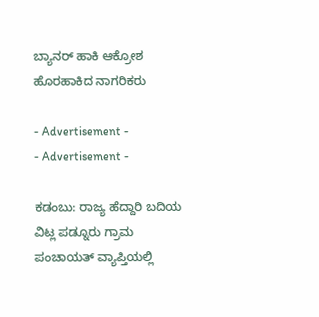ಬ್ಯಾನರ್ ಹಾಕಿ ಆಕ್ರೋಶ ಹೊರಹಾಕಿದ ನಾಗರಿಕರು

- Advertisement -
- Advertisement -

ಕಡಂಬು: ರಾಜ್ಯ ಹೆದ್ದಾರಿ ಬದಿಯ ವಿಟ್ಲ ಪಡ್ನೂರು ಗ್ರಾಮ ಪಂಚಾಯತ್ ವ್ಯಾಪ್ತಿಯಲ್ಲಿ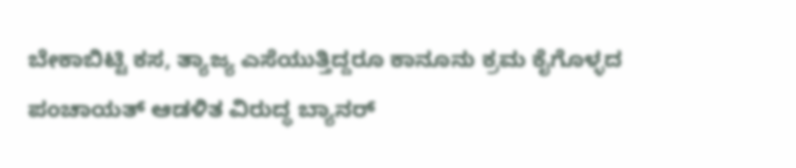ಬೇಕಾಬಿಟ್ಟಿ ಕಸ, ತ್ಯಾಜ್ಯ ಎಸೆಯುತ್ತಿದ್ದರೂ ಕಾನೂನು ಕ್ರಮ ಕೈಗೊಳ್ಳದ ಪಂಚಾಯತ್ ಆಡಳಿತ ವಿರುದ್ಧ ಬ್ಯಾನರ್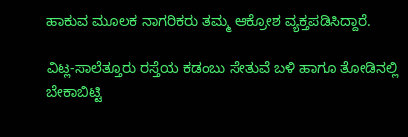ಹಾಕುವ ಮೂಲಕ ನಾಗರಿಕರು ತಮ್ಮ ಆಕ್ರೋಶ ವ್ಯಕ್ತಪಡಿಸಿದ್ದಾರೆ.

ವಿಟ್ಲ-ಸಾಲೆತ್ತೂರು ರಸ್ತೆಯ ಕಡಂಬು ಸೇತುವೆ ಬಳಿ ಹಾಗೂ ತೋಡಿನಲ್ಲಿ ಬೇಕಾಬಿಟ್ಟಿ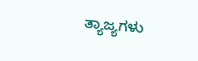ತ್ಯಾಜ್ಯಗಳು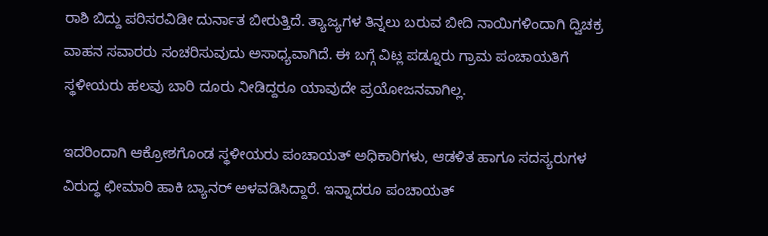ರಾಶಿ ಬಿದ್ದು ಪರಿಸರವಿಡೀ ದುರ್ನಾತ ಬೀರುತ್ತಿದೆ. ತ್ಯಾಜ್ಯಗಳ ತಿನ್ನಲು ಬರುವ ಬೀದಿ ನಾಯಿಗಳಿಂದಾಗಿ ದ್ವಿಚಕ್ರ ವಾಹನ ಸವಾರರು ಸಂಚರಿಸುವುದು ಅಸಾಧ್ಯವಾಗಿದೆ. ಈ ಬಗ್ಗೆ ವಿಟ್ಲ ಪಡ್ನೂರು ಗ್ರಾಮ ಪಂಚಾಯತಿಗೆ ಸ್ಥಳೀಯರು ಹಲವು ಬಾರಿ ದೂರು ನೀಡಿದ್ದರೂ ಯಾವುದೇ ಪ್ರಯೋಜನವಾಗಿಲ್ಲ.

ಇದರಿಂದಾಗಿ ಆಕ್ರೋಶಗೊಂಡ ಸ್ಥಳೀಯರು ಪಂಚಾಯತ್ ಅಧಿಕಾರಿಗಳು, ಆಡಳಿತ ಹಾಗೂ ಸದಸ್ಯರುಗಳ ವಿರುದ್ಧ ಛೀಮಾರಿ ಹಾಕಿ ಬ್ಯಾನರ್ ಅಳವಡಿಸಿದ್ದಾರೆ. ಇನ್ನಾದರೂ ಪಂಚಾಯತ್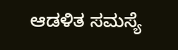ಆಡಳಿತ ಸಮಸ್ಯೆ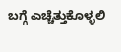ಬಗ್ಗೆ ಎಚ್ಚೆತ್ತುಕೊಳ್ಳಲಿ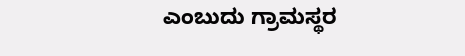ಎಂಬುದು ಗ್ರಾಮಸ್ಥರ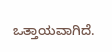ಒತ್ತಾಯವಾಗಿದೆ.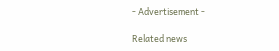- Advertisement -

Related news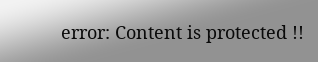error: Content is protected !!